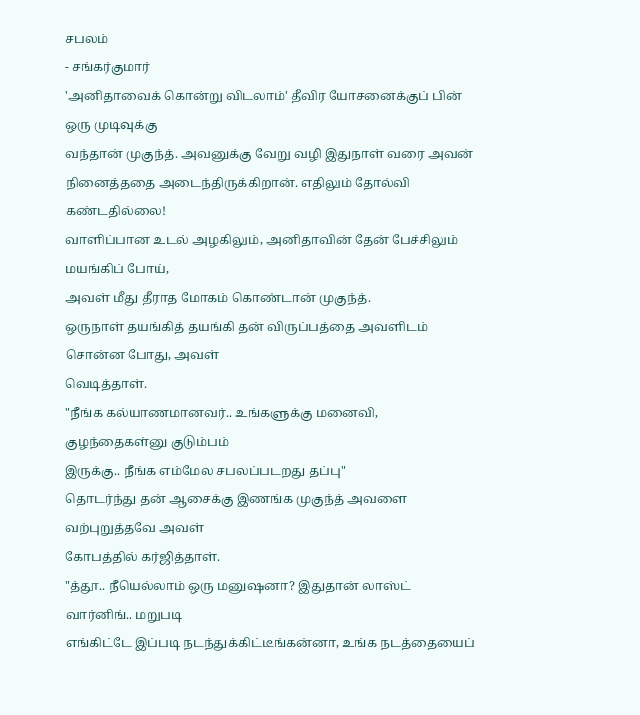சபலம்
- சங்கர்குமார்
'அனிதாவைக் கொன்று விடலாம்' தீவிர யோசனைக்குப் பின் ஒரு முடிவுக்கு
வந்தான் முகுந்த். அவனுக்கு வேறு வழி இதுநாள் வரை அவன்
நினைத்ததை அடைந்திருக்கிறான். எதிலும் தோல்வி கண்டதில்லை!
வாளிப்பான உடல் அழகிலும், அனிதாவின் தேன் பேச்சிலும் மயங்கிப் போய்,
அவள் மீது தீராத மோகம் கொண்டான் முகுந்த்.
ஒருநாள் தயங்கித் தயங்கி தன் விருப்பத்தை அவளிடம் சொன்ன போது, அவள்
வெடித்தாள்.
"நீங்க கல்யாணமானவர்.. உங்களுக்கு மனைவி, குழந்தைகள்னு குடும்பம்
இருக்கு.. நீங்க எம்மேல சபலப்படறது தப்பு"
தொடர்ந்து தன் ஆசைக்கு இணங்க முகுந்த் அவளை வற்புறுத்தவே அவள்
கோபத்தில் கர்ஜித்தாள்.
"த்தூ.. நீயெல்லாம் ஒரு மனுஷனா? இதுதான் லாஸ்ட் வார்னிங்.. மறுபடி
எங்கிட்டே இப்படி நடந்துக்கிட்டீங்கன்னா, உங்க நடத்தையைப்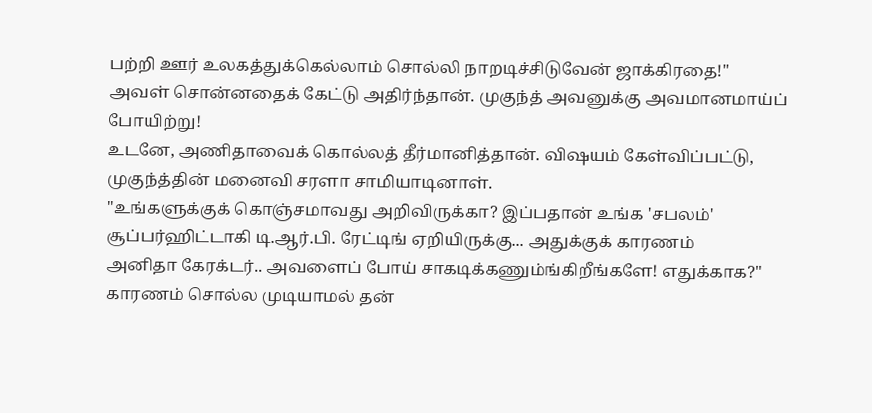பற்றி ஊர் உலகத்துக்கெல்லாம் சொல்லி நாறடிச்சிடுவேன் ஜாக்கிரதை!"
அவள் சொன்னதைக் கேட்டு அதிர்ந்தான். முகுந்த் அவனுக்கு அவமானமாய்ப்
போயிற்று!
உடனே, அணிதாவைக் கொல்லத் தீர்மானித்தான். விஷயம் கேள்விப்பட்டு,
முகுந்த்தின் மனைவி சரளா சாமியாடினாள்.
"உங்களுக்குக் கொஞ்சமாவது அறிவிருக்கா? இப்பதான் உங்க 'சபலம்'
சூப்பர்ஹிட்டாகி டி.ஆர்.பி. ரேட்டிங் ஏறியிருக்கு... அதுக்குக் காரணம்
அனிதா கேரக்டர்.. அவளைப் போய் சாகடிக்கணும்ங்கிறீங்களே! எதுக்காக?"
காரணம் சொல்ல முடியாமல் தன்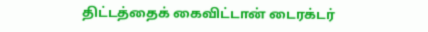திட்டத்தைக் கைவிட்டான் டைரக்டர்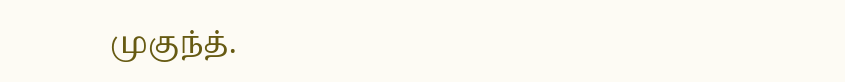முகுந்த்.